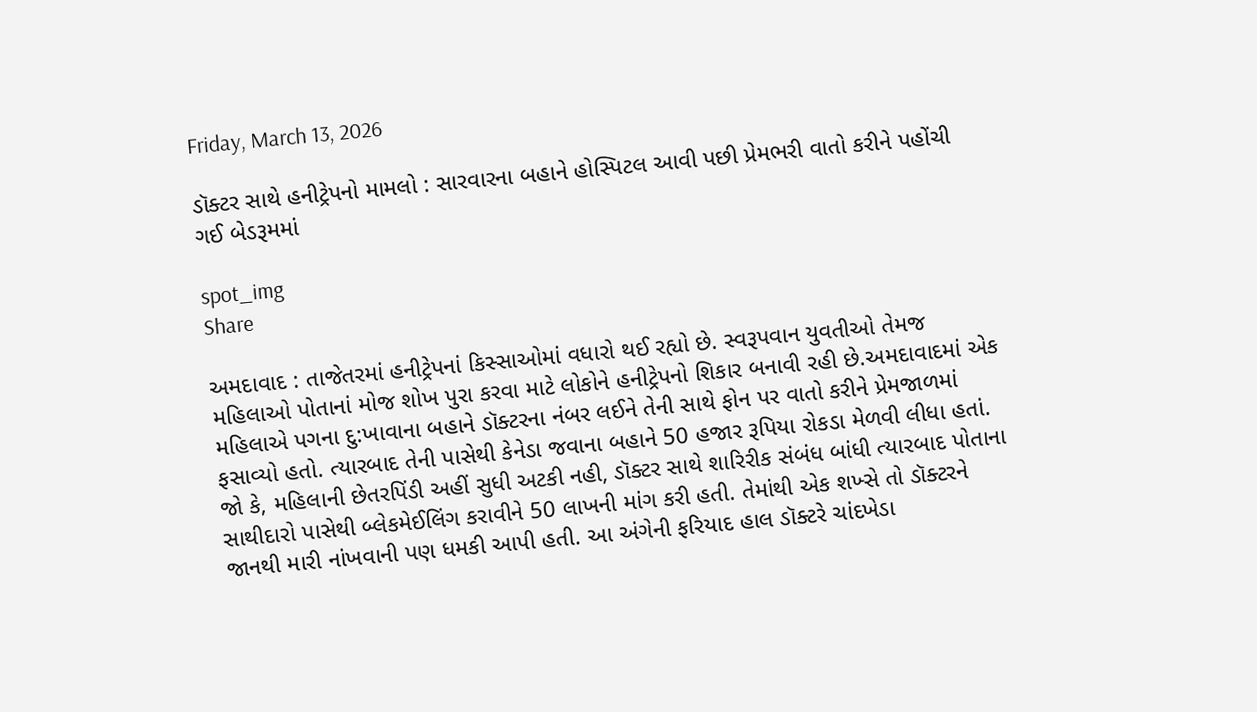Friday, March 13, 2026

ડૉક્ટર સાથે હનીટ્રેપનો મામલો : સારવારના બહાને હોસ્પિટલ આવી પછી પ્રેમભરી વાતો કરીને પહોંચી ગઈ બેડરૂમમાં

spot_img
Share

અમદાવાદ : તાજેતરમાં હનીટ્રેપનાં કિસ્સાઓમાં વધારો થઈ રહ્યો છે. સ્વરૂપવાન યુવતીઓ તેમજ મહિલાઓ પોતાનાં મોજ શોખ પુરા કરવા માટે લોકોને હનીટ્રેપનો શિકાર બનાવી રહી છે.અમદાવાદમાં એક મહિલાએ પગના દુ:ખાવાના બહાને ડૉક્ટરના નંબર લઈને તેની સાથે ફોન પર વાતો કરીને પ્રેમજાળમાં ફસાવ્યો હતો. ત્યારબાદ તેની પાસેથી કેનેડા જવાના બહાને 50 હજાર રૂપિયા રોકડા મેળવી લીધા હતાં. જો કે, મહિલાની છેતરપિંડી અહીં સુધી અટકી નહી, ડૉક્ટર સાથે શારિરીક સંબંધ બાંધી ત્યારબાદ પોતાના સાથીદારો પાસેથી બ્લેકમેઈલિંગ કરાવીને 50 લાખની માંગ કરી હતી. તેમાંથી એક શખ્સે તો ડૉક્ટરને જાનથી મારી નાંખવાની પણ ધમકી આપી હતી. આ અંગેની ફરિયાદ હાલ ડૉક્ટરે ચાંદખેડા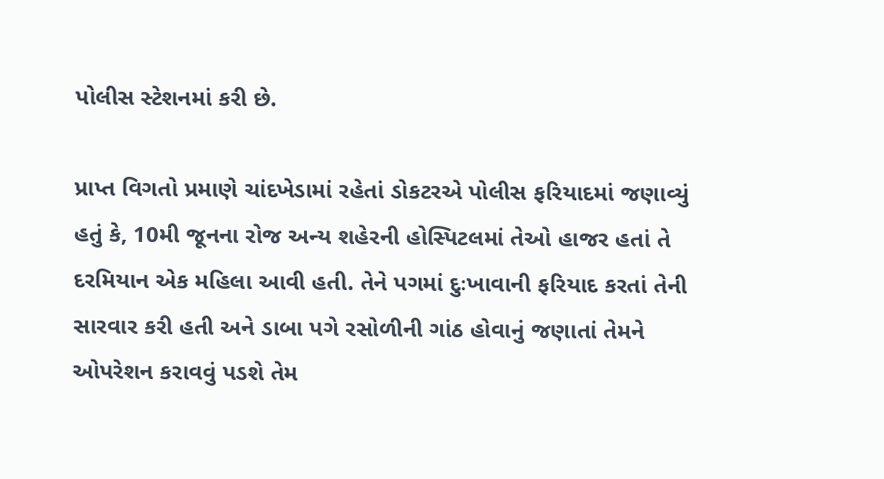પોલીસ સ્ટેશનમાં કરી છે.

પ્રાપ્ત વિગતો પ્રમાણે ચાંદખેડામાં રહેતાં ડોકટરએ પોલીસ ફરિયાદમાં જણાવ્યું હતું કે, 10મી જૂનના રોજ અન્ય શહેરની હોસ્પિટલમાં તેઓ હાજર હતાં તે દરમિયાન એક મહિલા આવી હતી. તેને પગમાં દુઃખાવાની ફરિયાદ કરતાં તેની સારવાર કરી હતી અને ડાબા પગે રસોળીની ગાંઠ હોવાનું જણાતાં તેમને ઓપરેશન કરાવવું પડશે તેમ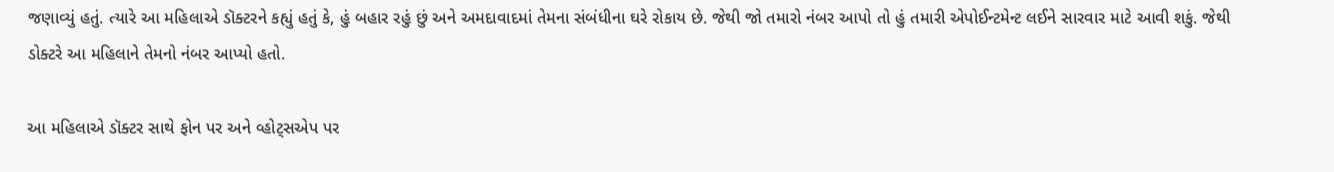જણાવ્યું હતું. ત્યારે આ મહિલાએ ડૉક્ટરને કહ્યું હતું કે, હું બહાર રહું છું અને અમદાવાદમાં તેમના સંબંધીના ઘરે રોકાય છે. જેથી જો તમારો નંબર આપો તો હું તમારી એપોઈન્ટમેન્ટ લઈને સારવાર માટે આવી શકું. જેથી ડોક્ટરે આ મહિલાને તેમનો નંબર આપ્યો હતો.

આ મહિલાએ ડૉક્ટર સાથે ફોન પર અને વ્હોટ્સએપ પર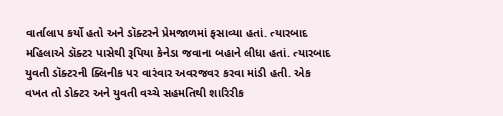વાર્તાલાપ કર્યો હતો અને ડૉક્ટરને પ્રેમજાળમાં ફસાવ્યા હતાં. ત્યારબાદ મહિલાએ ડૉક્ટર પાસેથી રૂપિયા કેનેડા જવાના બહાને લીધા હતાં. ત્યારબાદ યુવતી ડૉક્ટરની ક્લિનીક પર વારંવાર અવરજવર કરવા માંડી હતી. એક વખત તો ડોક્ટર અને યુવતી વચ્ચે સહમતિથી શારિરીક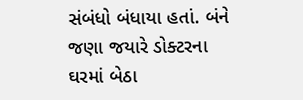સંબંધો બંધાયા હતાં. બંને જણા જયારે ડોક્ટરના ઘરમાં બેઠા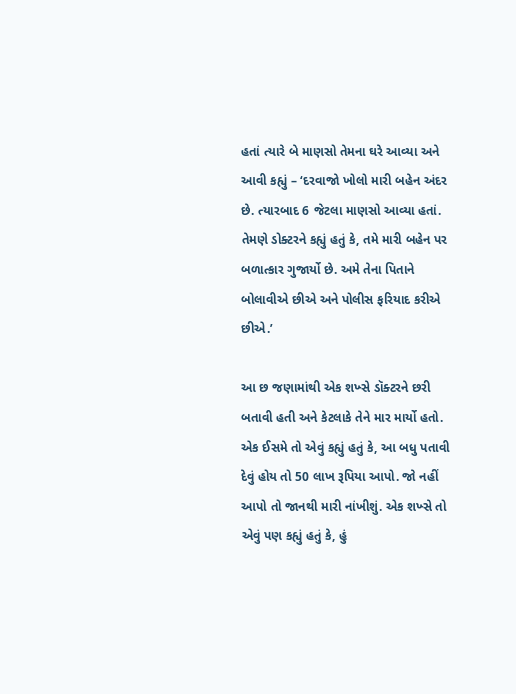હતાં ત્યારે બે માણસો તેમના ઘરે આવ્યા અને આવી કહ્યું – ‘દરવાજો ખોલો મારી બહેન અંદર છે. ત્યારબાદ 6 જેટલા માણસો આવ્યા હતાં. તેમણે ડોક્ટરને કહ્યું હતું કે, તમે મારી બહેન પર બળાત્કાર ગુજાર્યો છે. અમે તેના પિતાને બોલાવીએ છીએ અને પોલીસ ફરિયાદ કરીએ છીએ.’

આ છ જણામાંથી એક શખ્સે ડૉક્ટરને છરી બતાવી હતી અને કેટલાકે તેને માર માર્યો હતો. એક ઈસમે તો એવું કહ્યું હતું કે, આ બધુ પતાવી દેવું હોય તો 50 લાખ રૂપિયા આપો. જો નહીં આપો તો જાનથી મારી નાંખીશું. એક શખ્સે તો એવું પણ કહ્યું હતું કે, હું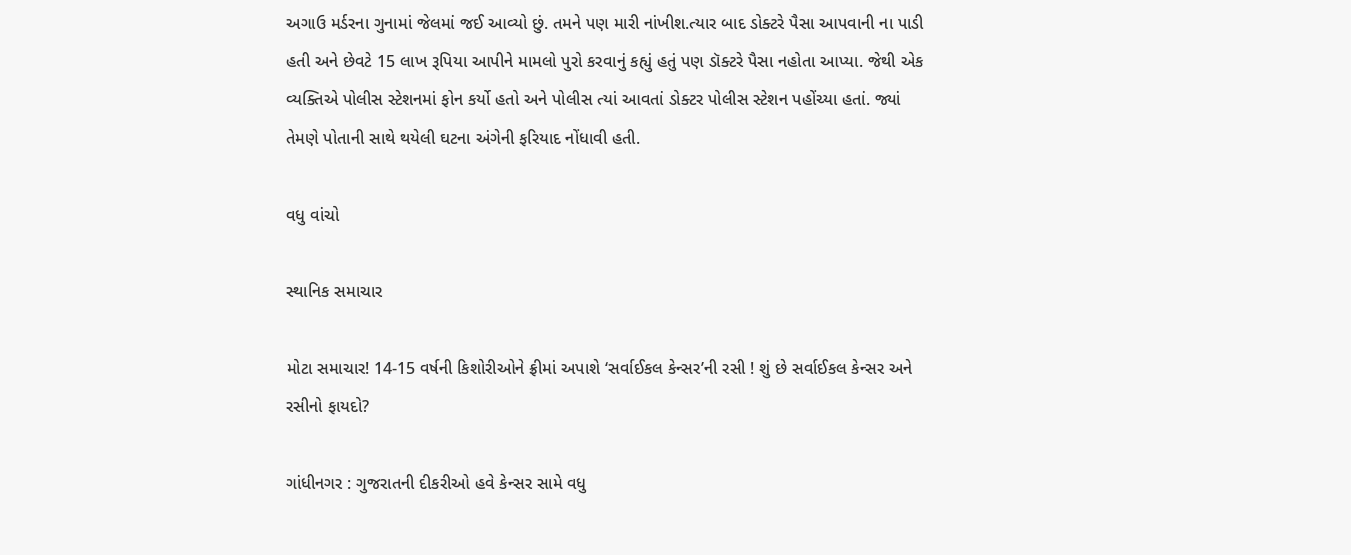અગાઉ મર્ડરના ગુનામાં જેલમાં જઈ આવ્યો છું. તમને પણ મારી નાંખીશ.ત્યાર બાદ ડોક્ટરે પૈસા આપવાની ના પાડી હતી અને છેવટે 15 લાખ રૂપિયા આપીને મામલો પુરો કરવાનું કહ્યું હતું પણ ડૉક્ટરે પૈસા નહોતા આપ્યા. જેથી એક વ્યક્તિએ પોલીસ સ્ટેશનમાં ફોન કર્યો હતો અને પોલીસ ત્યાં આવતાં ડોક્ટર પોલીસ સ્ટેશન પહોંચ્યા હતાં. જ્યાં તેમણે પોતાની સાથે થયેલી ઘટના અંગેની ફરિયાદ નોંધાવી હતી.

વધુ વાંચો

સ્થાનિક સમાચાર

મોટા સમાચાર! 14-15 વર્ષની કિશોરીઓને ફ્રીમાં અપાશે ‘સર્વાઈકલ કેન્સર’ની રસી ! શું છે સર્વાઈકલ કેન્સર અને રસીનો ફાયદો?

ગાંધીનગર : ગુજરાતની દીકરીઓ હવે કેન્સર સામે વધુ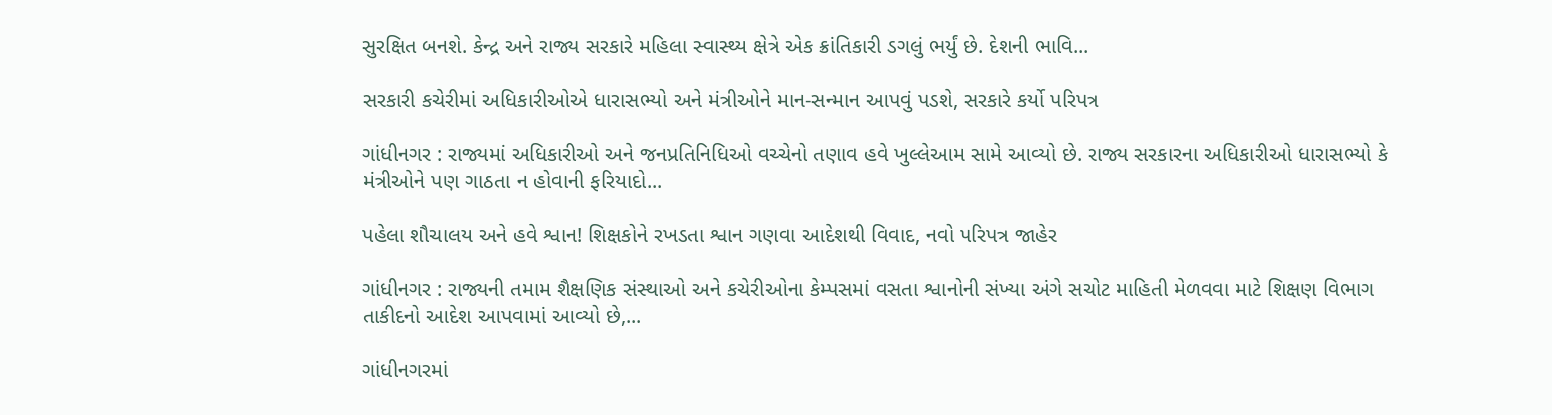સુરક્ષિત બનશે. કેન્દ્ર અને રાજ્ય સરકારે મહિલા સ્વાસ્થ્ય ક્ષેત્રે એક ક્રાંતિકારી ડગલું ભર્યું છે. દેશની ભાવિ...

સરકારી કચેરીમાં અધિકારીઓએ ધારાસભ્યો અને મંત્રીઓને માન-સન્માન આપવું પડશે, સરકારે કર્યો પરિપત્ર

ગાંધીનગર : રાજ્યમાં અધિકારીઓ અને જનપ્રતિનિધિઓ વચ્ચેનો તણાવ હવે ખુલ્લેઆમ સામે આવ્યો છે. રાજ્ય સરકારના અધિકારીઓ ધારાસભ્યો કે મંત્રીઓને પણ ગાઠતા ન હોવાની ફરિયાદો...

પહેલા શૌચાલય અને હવે શ્વાન! શિક્ષકોને રખડતા શ્વાન ગણવા આદેશથી વિવાદ, નવો પરિપત્ર જાહેર

ગાંધીનગર : રાજ્યની તમામ શૈક્ષણિક સંસ્થાઓ અને કચેરીઓના કેમ્પસમાં વસતા શ્વાનોની સંખ્યા અંગે સચોટ માહિતી મેળવવા માટે શિક્ષણ વિભાગ તાકીદનો આદેશ આપવામાં આવ્યો છે,...

ગાંધીનગરમાં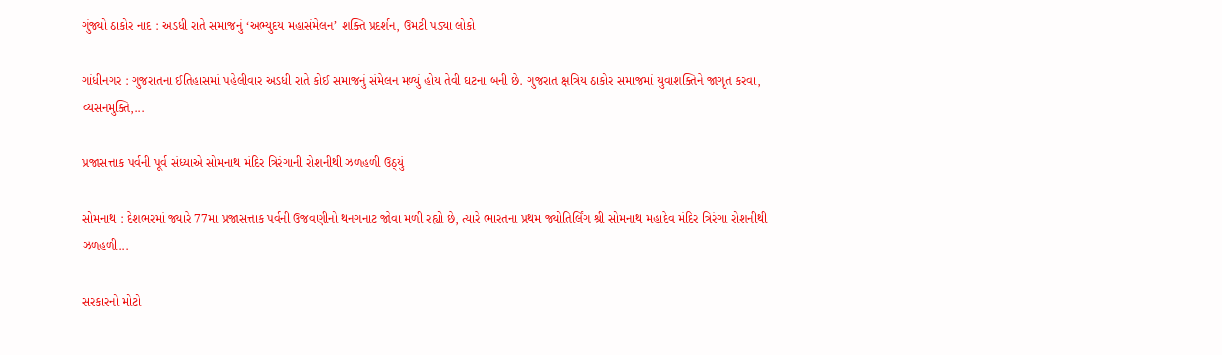ગુંજ્યો ઠાકોર નાદ : અડધી રાતે સમાજનું ‘અભ્યુદય મહાસંમેલન’ શક્તિ પ્રદર્શન, ઉમટી પડ્યા લોકો

ગાંધીનગર : ગુજરાતના ઈતિહાસમાં પહેલીવાર અડધી રાતે કોઈ સમાજનું સંમેલન મળ્યું હોય તેવી ઘટના બની છે. ગુજરાત ક્ષત્રિય ઠાકોર સમાજમાં યુવાશક્તિને જાગૃત કરવા, વ્યસનમુક્તિ,...

પ્રજાસત્તાક પર્વની પૂર્વ સંધ્યાએ સોમનાથ મંદિર ત્રિરંગાની રોશનીથી ઝળહળી ઉઠ્યું

સોમનાથ : દેશભરમાં જ્યારે 77મા પ્રજાસત્તાક પર્વની ઉજવણીનો થનગનાટ જોવા મળી રહ્યો છે, ત્યારે ભારતના પ્રથમ જ્યોતિર્લિંગ શ્રી સોમનાથ મહાદેવ મંદિર ત્રિરંગા રોશનીથી ઝળહળી...

સરકારનો મોટો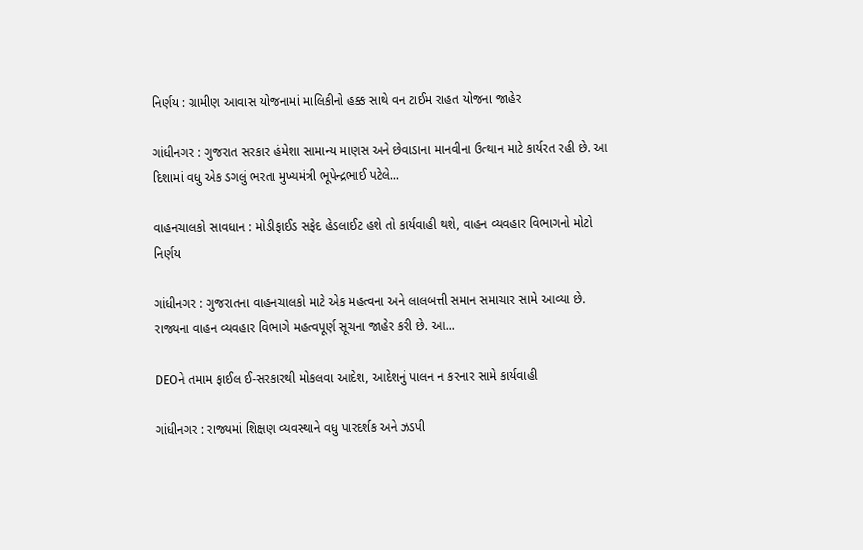નિર્ણય : ગ્રામીણ આવાસ યોજનામાં માલિકીનો હક્ક સાથે વન ટાઈમ રાહત યોજના જાહેર

ગાંધીનગર : ગુજરાત સરકાર હંમેશા સામાન્ય માણસ અને છેવાડાના માનવીના ઉત્થાન માટે કાર્યરત રહી છે. આ દિશામાં વધુ એક ડગલું ભરતા મુખ્યમંત્રી ભૂપેન્દ્રભાઈ પટેલે...

વાહનચાલકો સાવધાન : મોડીફાઈડ સફેદ હેડલાઈટ હશે તો કાર્યવાહી થશે, વાહન વ્યવહાર વિભાગનો મોટો નિર્ણય

ગાંધીનગર : ગુજરાતના વાહનચાલકો માટે એક મહત્વના અને લાલબત્તી સમાન સમાચાર સામે આવ્યા છે. રાજ્યના વાહન વ્યવહાર વિભાગે મહત્વપૂર્ણ સૂચના જાહેર કરી છે. આ...

DEOને તમામ ફાઈલ ઈ-સરકારથી મોકલવા આદેશ, આદેશનું પાલન ન કરનાર સામે કાર્યવાહી

ગાંધીનગર : રાજ્યમાં શિક્ષણ વ્યવસ્થાને વધુ પારદર્શક અને ઝડપી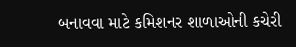બનાવવા માટે કમિશનર શાળાઓની કચેરી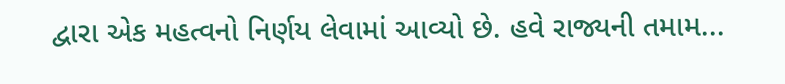દ્વારા એક મહત્વનો નિર્ણય લેવામાં આવ્યો છે. હવે રાજ્યની તમામ...